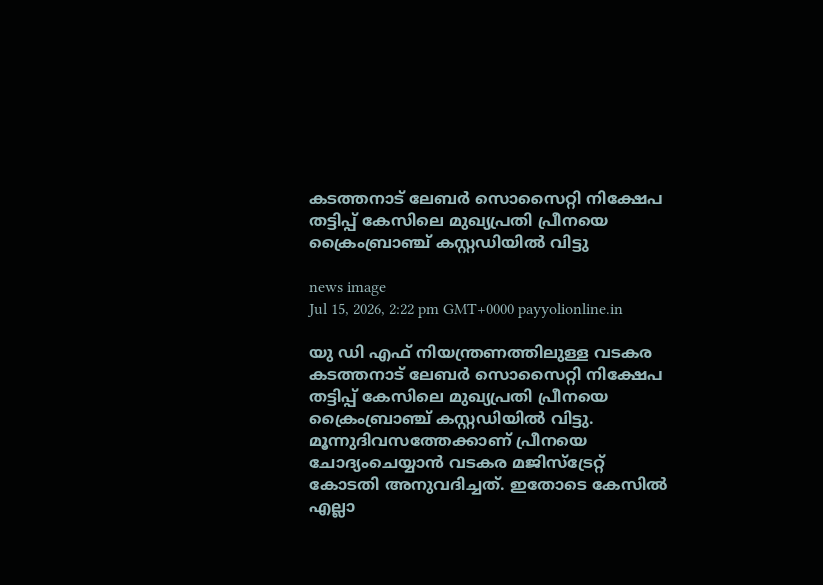കടത്തനാട് ലേബർ സൊസൈറ്റി നിക്ഷേപ തട്ടിപ്പ് കേസിലെ മുഖ്യപ്രതി പ്രീനയെ ക്രൈംബ്രാഞ്ച് കസ്റ്റഡിയിൽ വിട്ടു

news image
Jul 15, 2026, 2:22 pm GMT+0000 payyolionline.in

യു ഡി എഫ് നിയന്ത്രണത്തിലുള്ള വടകര കടത്തനാട് ലേബർ സൊസൈറ്റി നിക്ഷേപ തട്ടിപ്പ് കേസിലെ മുഖ്യപ്രതി പ്രീനയെ ക്രൈംബ്രാഞ്ച് കസ്റ്റഡിയിൽ വിട്ടു. മൂന്നുദിവസത്തേക്കാണ് പ്രീനയെ ചോദ്യംചെയ്യാൻ വടകര മജിസ്ട്രേറ്റ് കോടതി അനുവദിച്ചത്. ഇതോടെ കേസിൽ എല്ലാ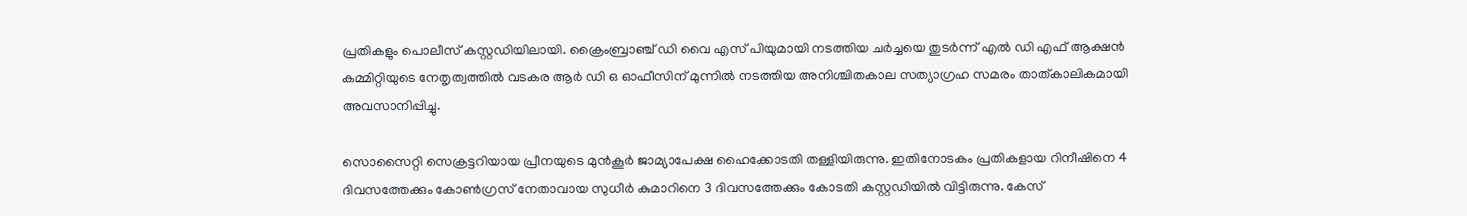പ്രതികളും പൊലീസ് കസ്റ്റഡിയിലായി. ക്രൈംബ്രാഞ്ച് ഡി വൈ എസ് പിയുമായി നടത്തിയ ചർച്ചയെ തുടർന്ന് എൽ ഡി എഫ് ആക്ഷൻ കമ്മിറ്റിയുടെ നേതൃത്വത്തിൽ വടകര ആർ ഡ‍ി ഒ ഓഫീസിന് മുന്നിൽ നടത്തിയ അനിശ്ചിതകാല സത്യാഗ്രഹ സമരം താത്കാലികമായി അവസാനിപ്പിച്ചു.

സൊസൈറ്റി സെക്രട്ടറിയായ പ്രീനയുടെ മുൻകൂർ ജാമ്യാപേക്ഷ ഹൈക്കോടതി തള്ളിയിരുന്നു. ഇതിനോടകം പ്രതികളായ റിനീഷിനെ 4 ദിവസത്തേക്കും കോൺഗ്രസ് നേതാവായ സുധീർ കുമാറിനെ 3 ദിവസത്തേക്കും കോടതി കസ്റ്റഡിയിൽ വിട്ടിരുന്നു. കേസ്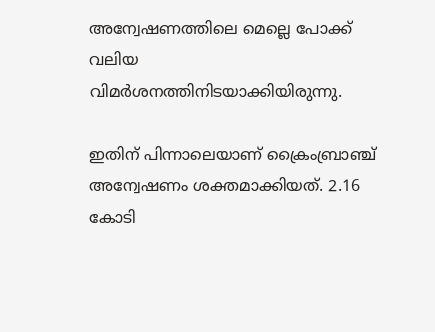അന്വേഷണത്തിലെ മെല്ലെ പോക്ക് വലിയ വിമർശനത്തിനിടയാക്കിയിരുന്നു.

ഇതിന് പിന്നാലെയാണ് ക്രൈംബ്രാഞ്ച് അന്വേഷണം ശക്തമാക്കിയത്. 2.16 കോടി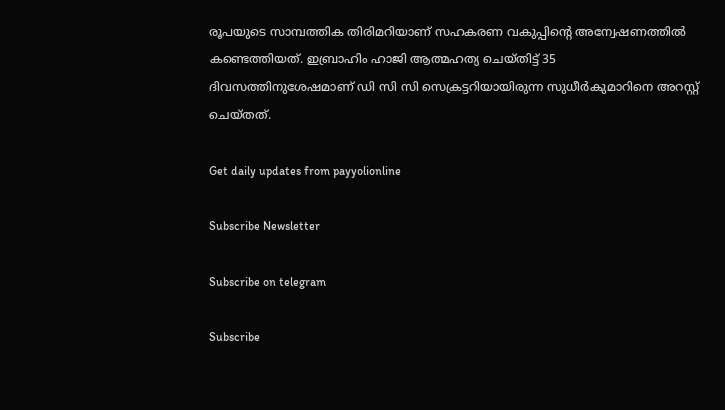രൂപയുടെ സാമ്പത്തിക തിരിമറിയാണ് സഹകരണ വകുപ്പിന്റെ അന്വേഷണത്തിൽ കണ്ടെത്തിയത്. ഇബ്രാഹിം ഹാജി ആത്മഹത്യ ചെയ്തിട്ട് 35 ദിവസത്തിനുശേഷമാണ് ഡി സി സി സെക്രട്ടറിയായിരുന്ന സുധീർകുമാറിനെ അറസ്റ്റ് ചെയ്തത്.

Get daily updates from payyolionline

Subscribe Newsletter

Subscribe on telegram

Subscribe